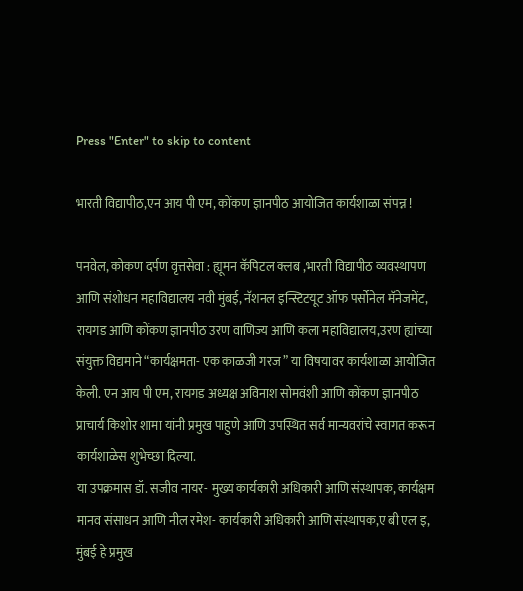Press "Enter" to skip to content

भारती विद्यापीठ,एन आय पी एम, कोंकण ज्ञानपीठ आयोजित कार्यशाळा संपन्न !

पनवेल, कोकण दर्पण वृत्तसेवा : ह्यूमन कॅपिटल क्लब ,भारती विद्यापीठ व्यवस्थापण आणि संशोधन महाविद्यालय नवी मुंबई, नॅशनल इन्स्टिटयूट ऑफ पर्सोनेल मॅनेजमेंट, रायगड आणि कोंकण ज्ञानपीठ उरण वाणिज्य आणि कला महाविद्यालय,उरण ह्यांच्या संयुक्त विद्यमाने “कार्यक्षमता- एक काळजी गरज ” या विषयावर कार्यशाळा आयोजित केली. एन आय पी एम, रायगड अध्यक्ष अविनाश सोमवंशी आणि कोंकण ज्ञानपीठ प्राचार्य किशोर शामा यांनी प्रमुख पाहुणे आणि उपस्थित सर्व मान्यवरांचे स्वागत करून कार्यशाळेस शुभेच्छा दिल्या.
या उपक्रमास डॉ. सजीव नायर- मुख्य कार्यकारी अधिकारी आणि संस्थापक, कार्यक्षम मानव संसाधन आणि नील रमेश- कार्यकारी अधिकारी आणि संस्थापक,ए बी एल इ, मुंबई हे प्रमुख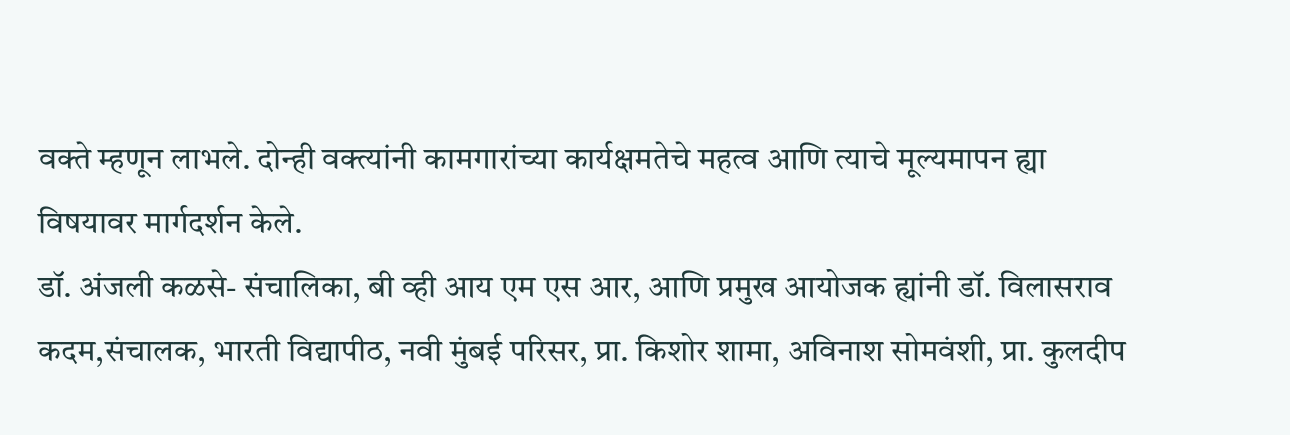वक्ते म्हणून लाभले. दोन्ही वक्त्यांनी कामगारांच्या कार्यक्षमतेचे महत्व आणि त्याचे मूल्यमापन ह्या विषयावर मार्गदर्शन केले.
डॉ. अंजली कळसे- संचालिका, बी व्ही आय एम एस आर, आणि प्रमुख आयोजक ह्यांनी डॉ. विलासराव कदम,संचालक, भारती विद्यापीठ, नवी मुंबई परिसर, प्रा. किशोर शामा, अविनाश सोमवंशी, प्रा. कुलदीप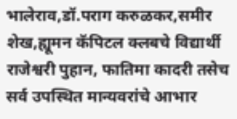भालेराव,डॉ.पराग करुळकर,समीर शेख,ह्यूमन कॅपिटल क्लबचे विद्यार्थी राजेश्वरी पुहान, फातिमा कादरी तसेच सर्व उपस्थित मान्यवरांचे आभार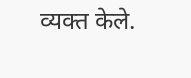व्यक्त केले.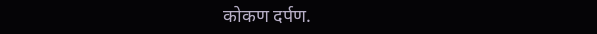कोकण दर्पण.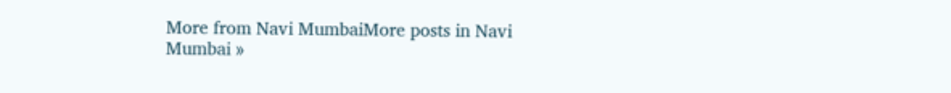More from Navi MumbaiMore posts in Navi Mumbai »